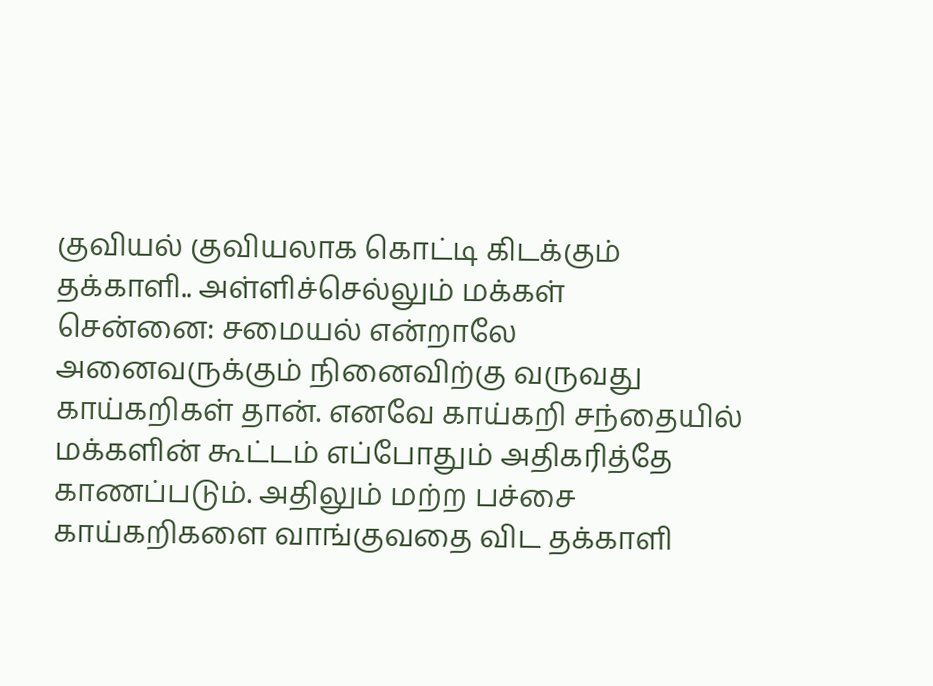குவியல் குவியலாக கொட்டி கிடக்கும் தக்காளி.. அள்ளிச்செல்லும் மக்கள்
சென்னை: சமையல் என்றாலே அனைவருக்கும் நினைவிற்கு வருவது காய்கறிகள் தான். எனவே காய்கறி சந்தையில் மக்களின் கூட்டம் எப்போதும் அதிகரித்தே காணப்படும். அதிலும் மற்ற பச்சை காய்கறிகளை வாங்குவதை விட தக்காளி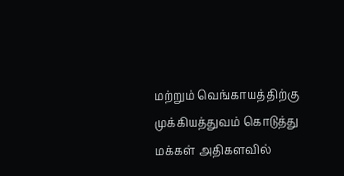மற்றும் வெங்காயத்திற்கு முக்கியத்துவம் கொடுத்து மக்கள் அதிகளவில்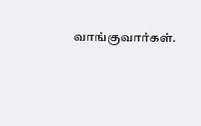வாங்குவார்கள்.